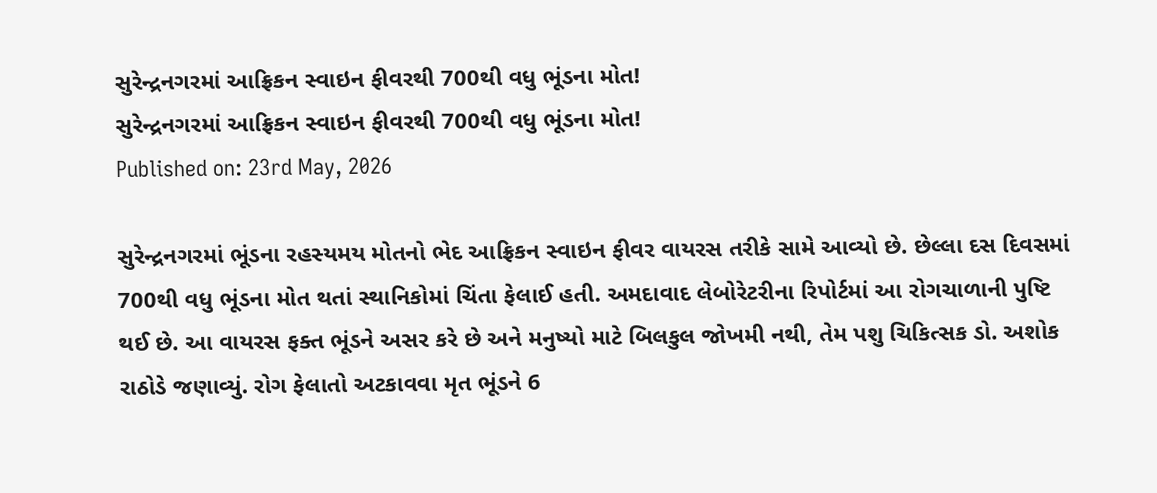સુરેન્દ્રનગરમાં આફ્રિકન સ્વાઇન ફીવરથી 700થી વધુ ભૂંડના મોત!
સુરેન્દ્રનગરમાં આફ્રિકન સ્વાઇન ફીવરથી 700થી વધુ ભૂંડના મોત!
Published on: 23rd May, 2026

સુરેન્દ્રનગરમાં ભૂંડના રહસ્યમય મોતનો ભેદ આફ્રિકન સ્વાઇન ફીવર વાયરસ તરીકે સામે આવ્યો છે. છેલ્લા દસ દિવસમાં 700થી વધુ ભૂંડના મોત થતાં સ્થાનિકોમાં ચિંતા ફેલાઈ હતી. અમદાવાદ લેબોરેટરીના રિપોર્ટમાં આ રોગચાળાની પુષ્ટિ થઈ છે. આ વાયરસ ફક્ત ભૂંડને અસર કરે છે અને મનુષ્યો માટે બિલકુલ જોખમી નથી, તેમ પશુ ચિકિત્સક ડો. અશોક રાઠોડે જણાવ્યું. રોગ ફેલાતો અટકાવવા મૃત ભૂંડને 6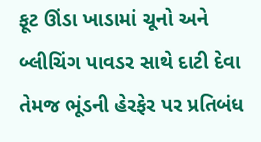ફૂટ ઊંડા ખાડામાં ચૂનો અને બ્લીચિંગ પાવડર સાથે દાટી દેવા તેમજ ભૂંડની હેરફેર પર પ્રતિબંધ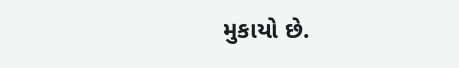મુકાયો છે.